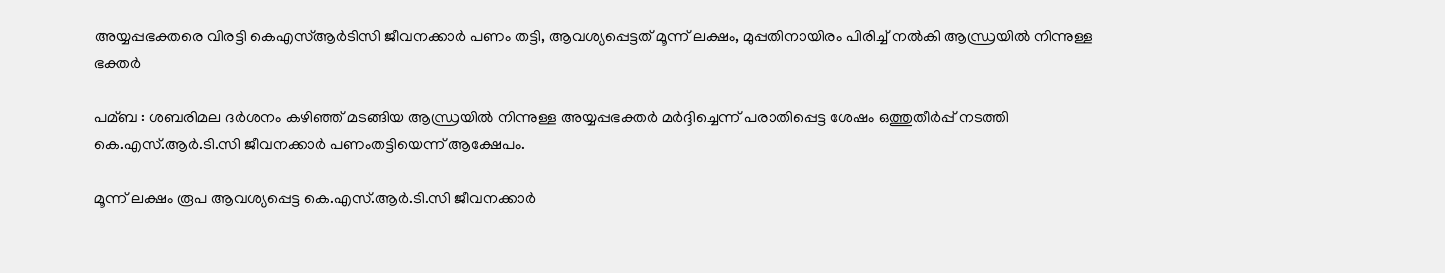അയ്യപ്പഭക്തരെ വിരട്ടി കെഎസ്‌ആര്‍ടിസി ജീവനക്കാര്‍ പണം തട്ടി, ആവശ്യപ്പെട്ടത് മൂന്ന് ലക്ഷം, മുപ്പതിനായിരം പിരിച്ച്‌ നല്‍കി ആന്ധ്രയില്‍ നിന്നുള്ള ഭക്തര്‍

പമ്ബ : ശബരിമല ദര്‍ശനം കഴിഞ്ഞ് മടങ്ങിയ ആന്ധ്രയില്‍ നിന്നുള്ള അയ്യപ്പഭക്തര്‍ മര്‍ദ്ദിച്ചെന്ന് പരാതിപ്പെട്ട ശേഷം ഒത്തുതീര്‍പ്പ് നടത്തി കെ.എസ്.ആര്‍.ടി.സി ജീവനക്കാര്‍ പണംതട്ടിയെന്ന് ആക്ഷേപം.

മൂന്ന് ലക്ഷം രൂപ ആവശ്യപ്പെട്ട കെ.എസ്.ആര്‍.ടി.സി ജീവനക്കാര്‍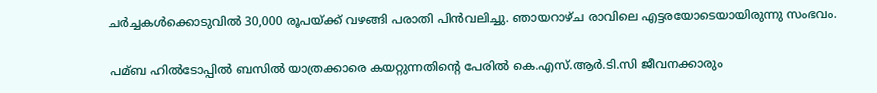ചര്‍ച്ചകള്‍ക്കൊടുവില്‍ 30,000 രൂപയ്ക്ക് വഴങ്ങി പരാതി പിന്‍വലിച്ചു. ഞായറാഴ്ച രാവിലെ എട്ടരയോടെയായിരുന്നു സംഭവം.

പമ്ബ ഹില്‍ടോപ്പില്‍ ബസില്‍ യാത്രക്കാരെ കയറ്റുന്നതിന്റെ പേരില്‍ കെ.എസ്.ആര്‍.ടി.സി ജീവനക്കാരും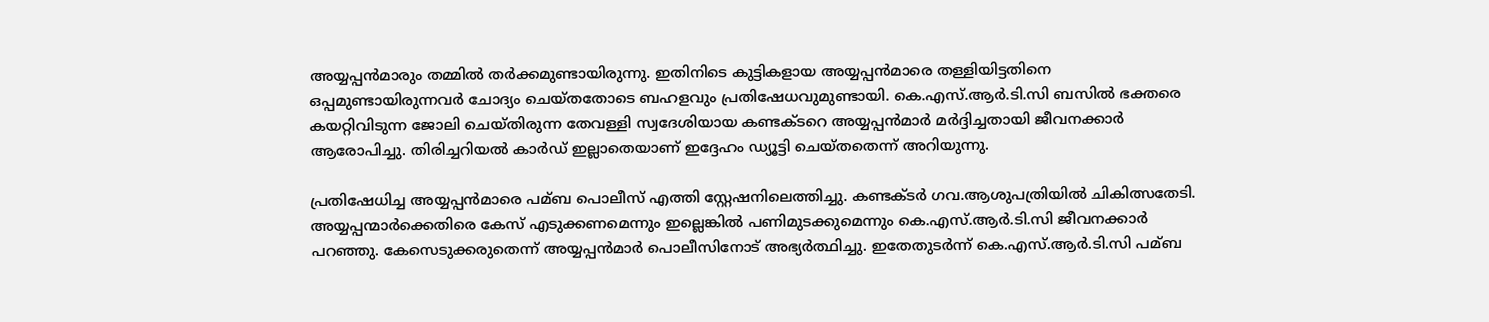അയ്യപ്പന്‍മാരും തമ്മില്‍ തര്‍ക്കമുണ്ടായിരുന്നു. ഇതിനിടെ കുട്ടികളായ അയ്യപ്പന്‍മാരെ തള്ളിയിട്ടതിനെ ഒപ്പമുണ്ടായിരുന്നവര്‍ ചോദ്യം ചെയ്തതോടെ ബഹളവും പ്രതിഷേധവുമുണ്ടായി. കെ.എസ്.ആര്‍.ടി.സി ബസില്‍ ഭക്തരെ കയറ്റിവിടുന്ന ജോലി ചെയ്തിരുന്ന തേവള്ളി സ്വദേശിയായ കണ്ടക്ടറെ അയ്യപ്പന്‍മാര്‍ മര്‍ദ്ദിച്ചതായി ജീവനക്കാര്‍ ആരോപിച്ചു. തിരിച്ചറിയല്‍ കാര്‍ഡ് ഇല്ലാതെയാണ് ഇദ്ദേഹം ഡ്യൂട്ടി ചെയ്തതെന്ന് അറിയുന്നു.

പ്രതിഷേധിച്ച അയ്യപ്പന്‍മാരെ പമ്ബ പൊലീസ് എത്തി സ്റ്റേഷനിലെത്തിച്ചു. കണ്ടക്ടര്‍ ഗവ.ആശുപത്രിയില്‍ ചികിത്സതേടി. അയ്യപ്പന്മാര്‍ക്കെതിരെ കേസ് എടുക്കണമെന്നും ഇല്ലെങ്കില്‍ പണിമുടക്കുമെന്നും കെ.എസ്.ആര്‍.ടി.സി ജീവനക്കാര്‍ പറഞ്ഞു. കേസെടുക്കരുതെന്ന് അയ്യപ്പന്‍മാര്‍ പൊലീസിനോട് അഭ്യര്‍ത്ഥിച്ചു. ഇതേതുടര്‍ന്ന് കെ.എസ്.ആര്‍.ടി.സി പമ്ബ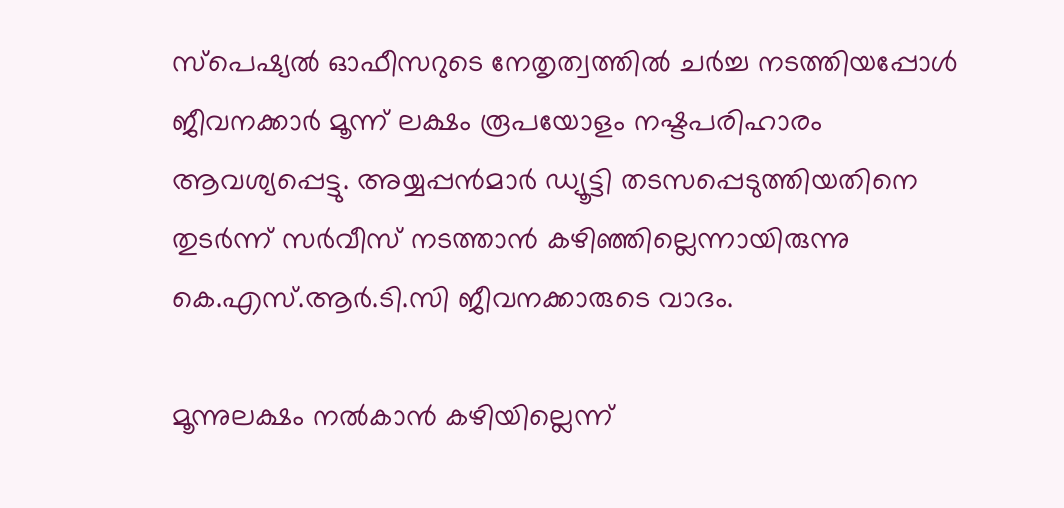സ്‌പെഷ്യല്‍ ഓഫീസറുടെ നേതൃത്വത്തില്‍ ചര്‍ച്ച നടത്തിയപ്പോള്‍ ജീവനക്കാര്‍ മൂന്ന് ലക്ഷം രൂപയോളം നഷ്ടപരിഹാരം ആവശ്യപ്പെട്ടു. അയ്യപ്പന്‍മാര്‍ ഡ്യൂട്ടി തടസപ്പെടുത്തിയതിനെ തുടര്‍ന്ന് സര്‍വീസ് നടത്താന്‍ കഴിഞ്ഞില്ലെന്നായിരുന്നു കെ.എസ്.ആര്‍.ടി.സി ജീവനക്കാരുടെ വാദം.

മൂന്നുലക്ഷം നല്‍കാന്‍ കഴിയില്ലെന്ന്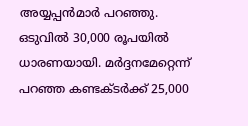അയ്യപ്പന്‍മാര്‍ പറഞ്ഞു. ഒടുവില്‍ 30,000 രൂപയില്‍ ധാരണയായി. മര്‍ദ്ദനമേറ്റെന്ന് പറഞ്ഞ കണ്ടക്ടര്‍ക്ക് 25,000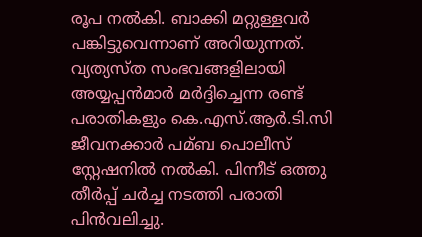രൂപ നല്‍കി. ബാക്കി മറ്റുള്ളവര്‍ പങ്കിട്ടുവെന്നാണ് അറിയുന്നത്. വ്യത്യസ്ത സംഭവങ്ങളിലായി അയ്യപ്പന്‍മാര്‍ മര്‍ദ്ദിച്ചെന്ന രണ്ട് പരാതികളും കെ.എസ്.ആര്‍.ടി.സി ജീവനക്കാര്‍ പമ്ബ പൊലീസ് സ്റ്റേഷനില്‍ നല്‍കി. പിന്നീട് ഒത്തു തീര്‍പ്പ് ചര്‍ച്ച നടത്തി പരാതി പിന്‍വലിച്ചു.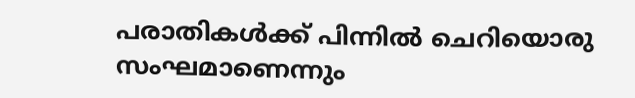പരാതികള്‍ക്ക് പിന്നില്‍ ചെറിയൊരു സംഘമാണെന്നും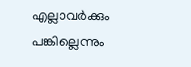എല്ലാവര്‍ക്കും പങ്കില്ലെന്നും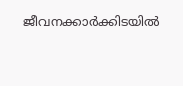ജീവനക്കാര്‍ക്കിടയില്‍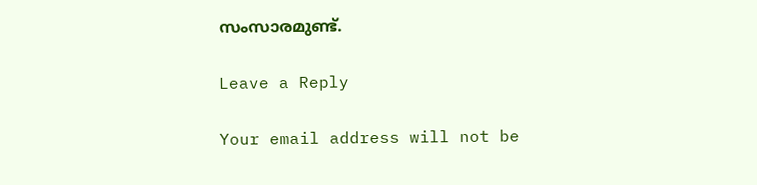സംസാരമുണ്ട്.

Leave a Reply

Your email address will not be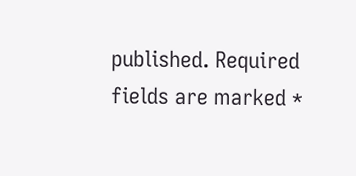published. Required fields are marked *